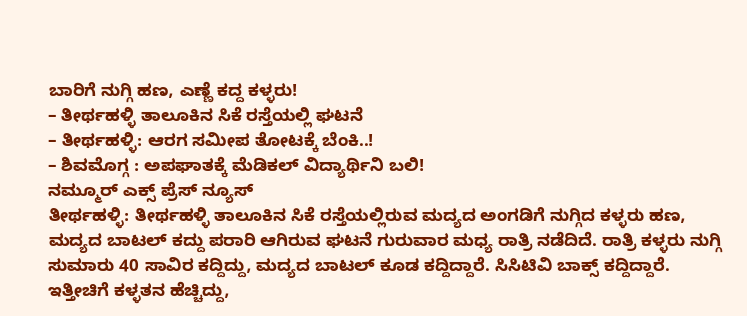ಬಾರಿಗೆ ನುಗ್ಗಿ ಹಣ, ಎಣ್ಣೆ ಕದ್ದ ಕಳ್ಳರು!
– ತೀರ್ಥಹಳ್ಳಿ ತಾಲೂಕಿನ ಸಿಕೆ ರಸ್ತೆಯಲ್ಲಿ ಘಟನೆ
– ತೀರ್ಥಹಳ್ಳಿ: ಆರಗ ಸಮೀಪ ತೋಟಕ್ಕೆ ಬೆಂಕಿ..!
– ಶಿವಮೊಗ್ಗ : ಅಪಘಾತಕ್ಕೆ ಮೆಡಿಕಲ್ ವಿದ್ಯಾರ್ಥಿನಿ ಬಲಿ!
ನಮ್ಮೂರ್ ಎಕ್ಸ್ ಪ್ರೆಸ್ ನ್ಯೂಸ್
ತೀರ್ಥಹಳ್ಳಿ: ತೀರ್ಥಹಳ್ಳಿ ತಾಲೂಕಿನ ಸಿಕೆ ರಸ್ತೆಯಲ್ಲಿರುವ ಮದ್ಯದ ಅಂಗಡಿಗೆ ನುಗ್ಗಿದ ಕಳ್ಳರು ಹಣ, ಮದ್ಯದ ಬಾಟಲ್ ಕದ್ದು ಪರಾರಿ ಆಗಿರುವ ಘಟನೆ ಗುರುವಾರ ಮಧ್ಯ ರಾತ್ರಿ ನಡೆದಿದೆ. ರಾತ್ರಿ ಕಳ್ಳರು ನುಗ್ಗಿ ಸುಮಾರು 40 ಸಾವಿರ ಕದ್ದಿದ್ದು, ಮದ್ಯದ ಬಾಟಲ್ ಕೂಡ ಕದ್ದಿದ್ದಾರೆ. ಸಿಸಿಟಿವಿ ಬಾಕ್ಸ್ ಕದ್ದಿದ್ದಾರೆ. ಇತ್ತೀಚಿಗೆ ಕಳ್ಳತನ ಹೆಚ್ಚಿದ್ದು,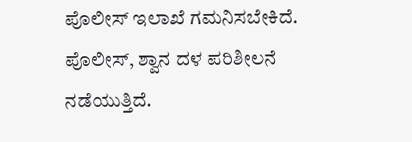ಪೊಲೀಸ್ ಇಲಾಖೆ ಗಮನಿಸಬೇಕಿದೆ. ಪೊಲೀಸ್, ಶ್ವಾನ ದಳ ಪರಿಶೀಲನೆ ನಡೆಯುತ್ತಿದೆ.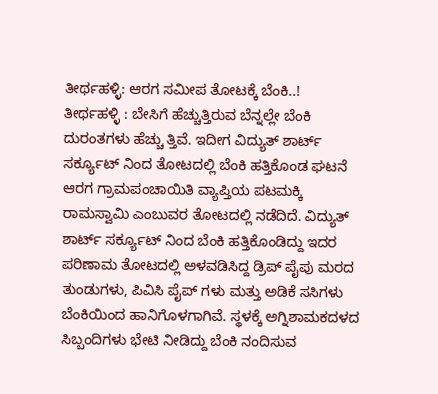ತೀರ್ಥಹಳ್ಳಿ: ಆರಗ ಸಮೀಪ ತೋಟಕ್ಕೆ ಬೆಂಕಿ..!
ತೀರ್ಥಹಳ್ಳಿ : ಬೇಸಿಗೆ ಹೆಚ್ಚುತ್ತಿರುವ ಬೆನ್ನಲ್ಲೇ ಬೆಂಕಿ ದುರಂತಗಳು ಹೆಚ್ಚು ತ್ತಿವೆ. ಇದೀಗ ವಿದ್ಯುತ್ ಶಾರ್ಟ್ ಸರ್ಕ್ಯೂಟ್ ನಿಂದ ತೋಟದಲ್ಲಿ ಬೆಂಕಿ ಹತ್ತಿಕೊಂಡ ಘಟನೆ ಆರಗ ಗ್ರಾಮಪಂಚಾಯಿತಿ ವ್ಯಾಪ್ತಿಯ ಪಟಮಕ್ಕಿ ರಾಮಸ್ವಾಮಿ ಎಂಬುವರ ತೋಟದಲ್ಲಿ ನಡೆದಿದೆ. ವಿದ್ಯುತ್ ಶಾರ್ಟ್ ಸರ್ಕ್ಯೂಟ್ ನಿಂದ ಬೆಂಕಿ ಹತ್ತಿಕೊಂಡಿದ್ದು ಇದರ ಪರಿಣಾಮ ತೋಟದಲ್ಲಿ ಅಳವಡಿಸಿದ್ದ ಡ್ರಿಪ್ ಪೈಪು ಮರದ ತುಂಡುಗಳು, ಪಿವಿಸಿ ಪೈಪ್ ಗಳು ಮತ್ತು ಅಡಿಕೆ ಸಸಿಗಳು ಬೆಂಕಿಯಿಂದ ಹಾನಿಗೊಳಗಾಗಿವೆ. ಸ್ಥಳಕ್ಕೆ ಅಗ್ನಿಶಾಮಕದಳದ ಸಿಬ್ಬಂದಿಗಳು ಭೇಟಿ ನೀಡಿದ್ದು ಬೆಂಕಿ ನಂದಿಸುವ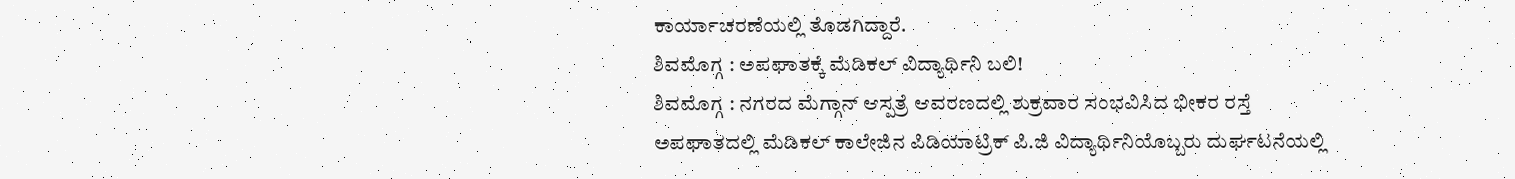ಕಾರ್ಯಾಚರಣೆಯಲ್ಲಿ ತೊಡಗಿದ್ದಾರೆ.
ಶಿವಮೊಗ್ಗ : ಅಪಘಾತಕ್ಕೆ ಮೆಡಿಕಲ್ ವಿದ್ಯಾರ್ಥಿನಿ ಬಲಿ!
ಶಿವಮೊಗ್ಗ : ನಗರದ ಮೆಗ್ಗಾನ್ ಆಸ್ಪತ್ರೆ ಆವರಣದಲ್ಲಿ ಶುಕ್ರವಾರ ಸಂಭವಿಸಿದ ಭೀಕರ ರಸ್ತೆ ಅಪಘಾತದಲ್ಲಿ ಮೆಡಿಕಲ್ ಕಾಲೇಜಿನ ಪಿಡಿಯಾಟ್ರಿಕ್ ಪಿ.ಜಿ ವಿದ್ಯಾರ್ಥಿನಿಯೊಬ್ಬರು ದುರ್ಘಟನೆಯಲ್ಲಿ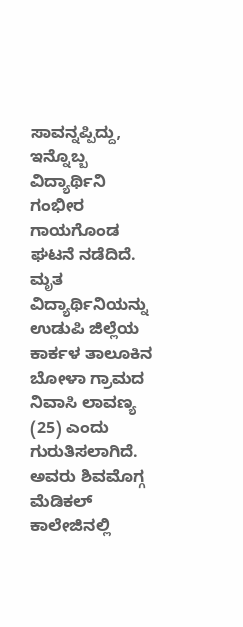ಸಾವನ್ನಪ್ಪಿದ್ದು, ಇನ್ನೊಬ್ಬ ವಿದ್ಯಾರ್ಥಿನಿ ಗಂಭೀರ ಗಾಯಗೊಂಡ ಘಟನೆ ನಡೆದಿದೆ. ಮೃತ ವಿದ್ಯಾರ್ಥಿನಿಯನ್ನು ಉಡುಪಿ ಜಿಲ್ಲೆಯ ಕಾರ್ಕಳ ತಾಲೂಕಿನ ಬೋಳಾ ಗ್ರಾಮದ ನಿವಾಸಿ ಲಾವಣ್ಯ (25) ಎಂದು ಗುರುತಿಸಲಾಗಿದೆ. ಅವರು ಶಿವಮೊಗ್ಗ ಮೆಡಿಕಲ್ ಕಾಲೇಜಿನಲ್ಲಿ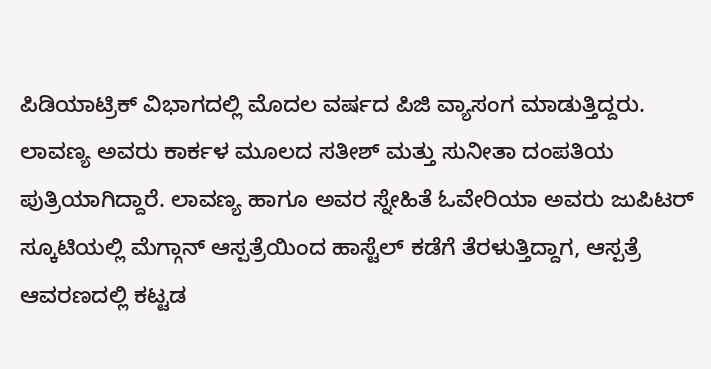ಪಿಡಿಯಾಟ್ರಿಕ್ ವಿಭಾಗದಲ್ಲಿ ಮೊದಲ ವರ್ಷದ ಪಿಜಿ ವ್ಯಾಸಂಗ ಮಾಡುತ್ತಿದ್ದರು.
ಲಾವಣ್ಯ ಅವರು ಕಾರ್ಕಳ ಮೂಲದ ಸತೀಶ್ ಮತ್ತು ಸುನೀತಾ ದಂಪತಿಯ ಪುತ್ರಿಯಾಗಿದ್ದಾರೆ. ಲಾವಣ್ಯ ಹಾಗೂ ಅವರ ಸ್ನೇಹಿತೆ ಓವೇರಿಯಾ ಅವರು ಜುಪಿಟರ್ ಸ್ಕೂಟಿಯಲ್ಲಿ ಮೆಗ್ಗಾನ್ ಆಸ್ಪತ್ರೆಯಿಂದ ಹಾಸ್ಟೆಲ್ ಕಡೆಗೆ ತೆರಳುತ್ತಿದ್ದಾಗ, ಆಸ್ಪತ್ರೆ ಆವರಣದಲ್ಲಿ ಕಟ್ಟಡ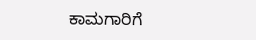ಕಾಮಗಾರಿಗೆ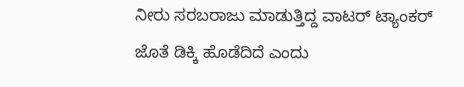ನೀರು ಸರಬರಾಜು ಮಾಡುತ್ತಿದ್ದ ವಾಟರ್ ಟ್ಯಾಂಕರ್ ಜೊತೆ ಡಿಕ್ಕಿ ಹೊಡೆದಿದೆ ಎಂದು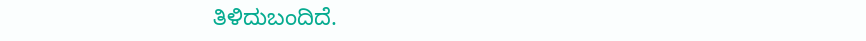ತಿಳಿದುಬಂದಿದೆ.